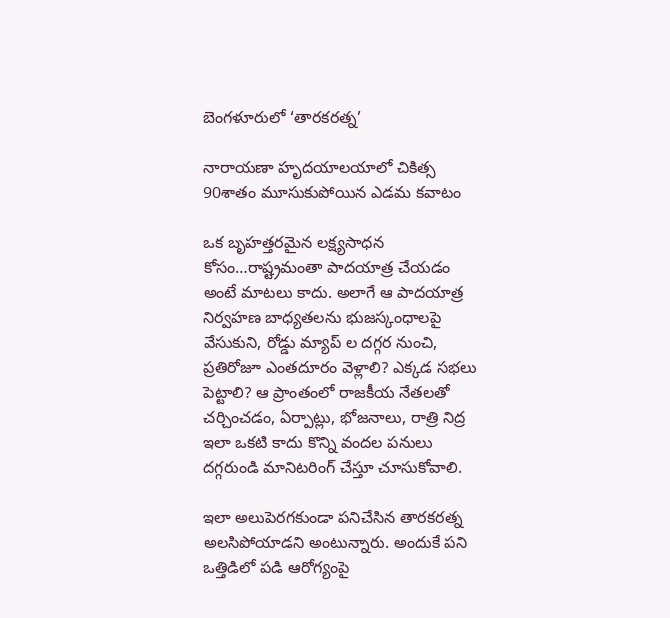బెంగళూరులో ‘తారకరత్న’

నారాయణా హృదయాలయాలో చికిత్స 90శాతం మూసుకుపోయిన ఎడమ కవాటం

ఒక బృహత్తరమైన లక్ష్యసాధన కోసం…రాష్ట్రమంతా పాదయాత్ర చేయడం అంటే మాటలు కాదు. అలాగే ఆ పాదయాత్ర నిర్వహణ బాధ్యతలను భుజస్కంధాలపై వేసుకుని, రోడ్డు మ్యాప్ ల దగ్గర నుంచి, ప్రతిరోజూ ఎంతదూరం వెళ్లాలి? ఎక్కడ సభలు పెట్టాలి? ఆ ప్రాంతంలో రాజకీయ నేతలతో చర్చించడం, ఏర్పాట్లు, భోజనాలు, రాత్రి నిద్ర ఇలా ఒకటి కాదు కొన్ని వందల పనులు దగ్గరుండి మానిటరింగ్ చేస్తూ చూసుకోవాలి.

ఇలా అలుపెరగకుండా పనిచేసిన తారకరత్న అలసిపోయాడని అంటున్నారు. అందుకే పని ఒత్తిడిలో పడి ఆరోగ్యంపై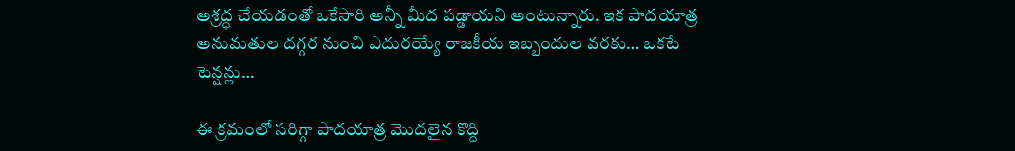అశ్రద్ధ చేయడంతో ఒకేసారి అన్నీ మీద పడ్డాయని అంటున్నారు. ఇక పాదయాత్ర అనుమతుల దగ్గర నుంచి ఎదురయ్యే రాజకీయ ఇబ్బందుల వరకు… ఒకటే టెన్షన్లు…

ఈ క్రమంలో సరిగ్గా పాదయాత్ర మొదలైన కొద్ది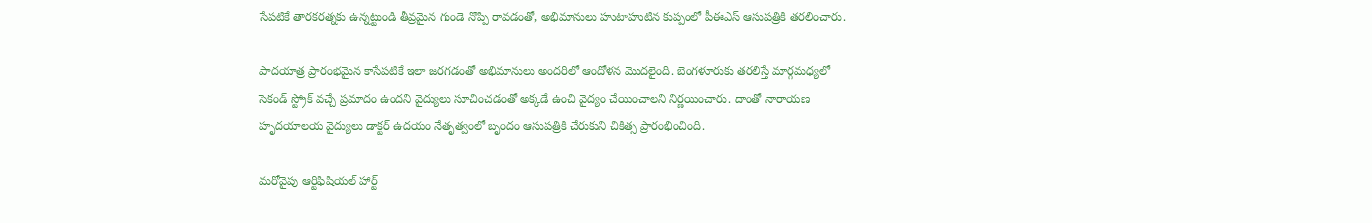సేపటికే తారకరత్నకు ఉన్నట్టుండి తీవ్రమైన గుండె నొప్పి రావడంతో, అభిమానులు హుటాహుటిన కుప్పంలో పీఈఎస్ ఆసుపత్రికి తరలించారు.

పాదయాత్ర ప్రారంభమైన కాసేపటికే ఇలా జరగడంతో అభిమానులు అందరిలో ఆందోళన మొదలైంది. బెంగళూరుకు తరలిస్తే మార్గమధ్యలో సెకండ్ స్ట్రోక్ వచ్చే ప్రమాదం ఉందని వైద్యులు సూచించడంతో అక్కడే ఉంచి వైద్యం చేయించాలని నిర్ణయించారు. దాంతో నారాయణ హృదయాలయ వైద్యులు డాక్టర్ ఉదయం నేతృత్వంలో బృందం ఆసుపత్రికి చేరుకుని చికిత్స ప్రారంభించింది.

మరోవైపు ఆర్టిఫిషియల్ హార్ట్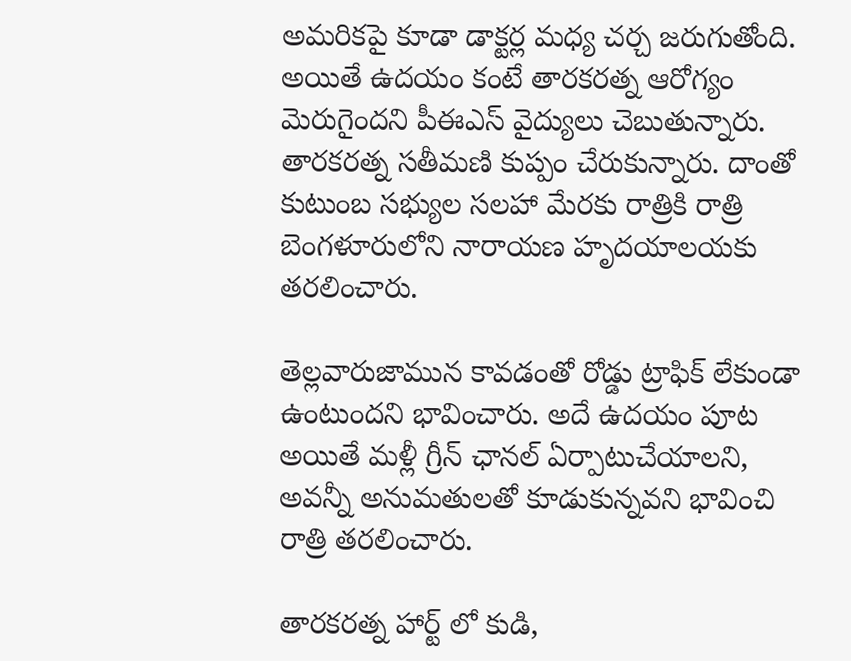అమరికపై కూడా డాక్టర్ల మధ్య చర్చ జరుగుతోంది. అయితే ఉదయం కంటే తారకరత్న ఆరోగ్యం మెరుగైందని పీఈఎస్ వైద్యులు చెబుతున్నారు. తారకరత్న సతీమణి కుప్పం చేరుకున్నారు. దాంతో కుటుంబ సభ్యుల సలహా మేరకు రాత్రికి రాత్రి బెంగళూరులోని నారాయణ హృదయాలయకు తరలించారు.

తెల్లవారుజామున కావడంతో రోడ్డు ట్రాఫిక్ లేకుండా ఉంటుందని భావించారు. అదే ఉదయం పూట అయితే మళ్లీ గ్రీన్ ఛానల్ ఏర్పాటుచేయాలని, అవన్నీ అనుమతులతో కూడుకున్నవని భావించి రాత్రి తరలించారు.

తారకరత్న హార్ట్ లో కుడి,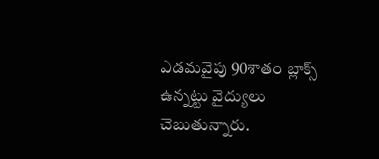ఎడమవైపు 90శాతం బ్లాక్స్ ఉన్నట్టు వైద్యులు చెబుతున్నారు.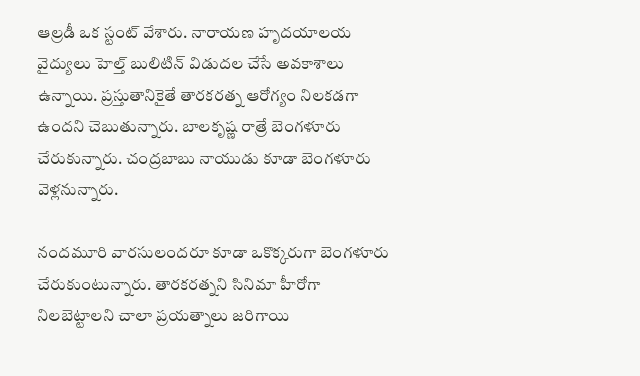ఆల్రడీ ఒక స్టంట్ వేశారు. నారాయణ హృదయాలయ వైద్యులు హెల్త్ బులిటిన్ విడుదల చేసే అవకాశాలు ఉన్నాయి. ప్రస్తుతానికైతే తారకరత్న ఆరోగ్యం నిలకడగా ఉందని చెబుతున్నారు. బాలకృష్ణ రాత్రే బెంగళూరు చేరుకున్నారు. చంద్రబాబు నాయుడు కూడా బెంగళూరు వెళ్లనున్నారు.

నందమూరి వారసులందరూ కూడా ఒకొక్కరుగా బెంగళూరు చేరుకుంటున్నారు. తారకరత్నని సినిమా హీరోగా నిలబెట్టాలని చాలా ప్రయత్నాలు జరిగాయి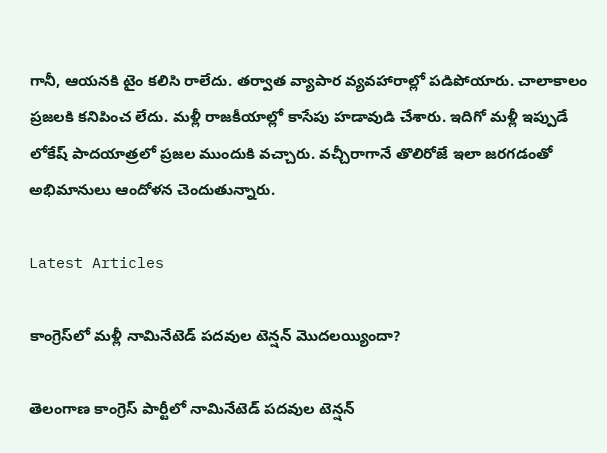గానీ, ఆయనకి టైం కలిసి రాలేదు. తర్వాత వ్యాపార వ్యవహారాల్లో పడిపోయారు. చాలాకాలం ప్రజలకి కనిపించ లేదు. మళ్లీ రాజకీయాల్లో కాసేపు హడావుడి చేశారు. ఇదిగో మళ్లీ ఇప్పుడే లోకేష్ పాదయాత్రలో ప్రజల ముందుకి వచ్చారు. వచ్చీరాగానే తొలిరోజే ఇలా జరగడంతో అభిమానులు ఆందోళన చెందుతున్నారు.

Latest Articles

కాంగ్రెస్‌లో మళ్లీ నామినేటెడ్ పదవుల టెన్షన్ మొదలయ్యిందా?

తెలంగాణ కాంగ్రెస్ పార్టీలో నామినేటెడ్ పదవుల టెన్షన్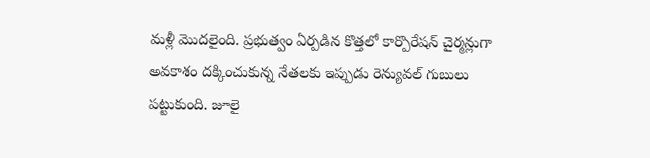మళ్లీ మొదలైంది. ప్రభుత్వం ఏర్పడిన కొత్తలో కార్పొరేషన్ చైర్మన్లుగా అవకాశం దక్కించుకున్న నేతలకు ఇప్పుడు రెన్యువల్ గుబులు పట్టుకుంది. జూలై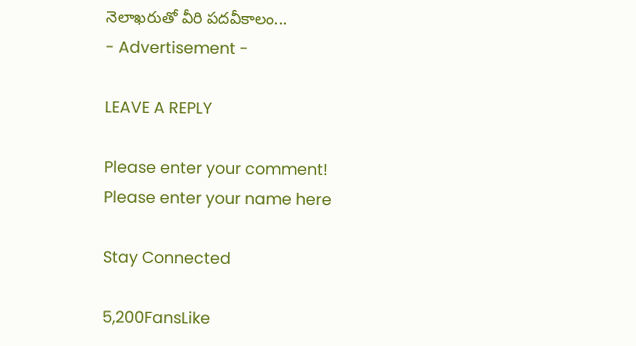నెలాఖరుతో వీరి పదవీకాలం...
- Advertisement -

LEAVE A REPLY

Please enter your comment!
Please enter your name here

Stay Connected

5,200FansLike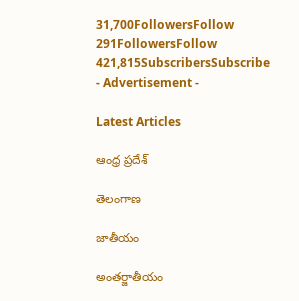31,700FollowersFollow
291FollowersFollow
421,815SubscribersSubscribe
- Advertisement -

Latest Articles

ఆంధ్ర ప్రదేశ్

తెలంగాణ

జాతీయం

అంతర్జాతీయం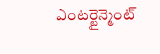ఎంటర్టైన్మెంట్